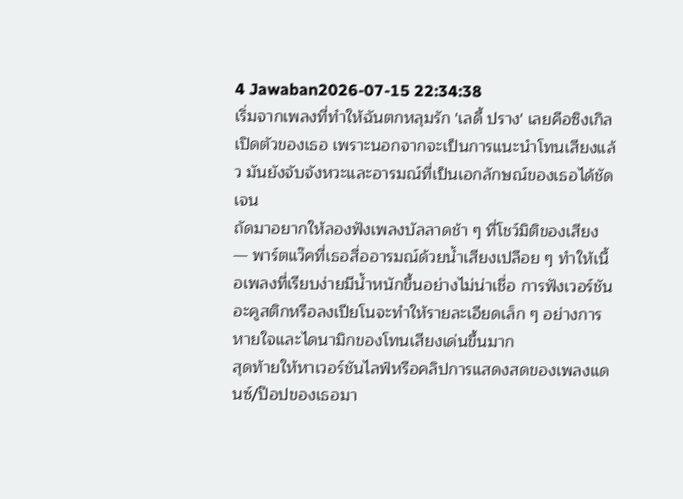4 Jawaban2026-07-15 22:34:38
เริ่มจากเพลงที่ทำให้ฉันตกหลุมรัก 'เลดี้ ปราง' เลยคือซิงเกิลเปิดตัวของเธอ เพราะนอกจากจะเป็นการแนะนำโทนเสียงแล้ว มันยังจับจังหวะและอารมณ์ที่เป็นเอกลักษณ์ของเธอได้ชัดเจน
ถัดมาอยากให้ลองฟังเพลงบัลลาดช้า ๆ ที่โชว์มิติของเสียง — พาร์ตแว๊คที่เธอสื่ออารมณ์ด้วยน้ำเสียงเปลือย ๆ ทำให้เนื้อเพลงที่เรียบง่ายมีน้ำหนักขึ้นอย่างไม่น่าเชื่อ การฟังเวอร์ชันอะคูสติกหรือลงเปียโนจะทำให้รายละเอียดเล็ก ๆ อย่างการหายใจและไดนามิกของโทนเสียงเด่นขึ้นมาก
สุดท้ายให้หาเวอร์ชันไลฟ์หรือคลิปการแสดงสดของเพลงแดนซ์/ป๊อปของเธอมา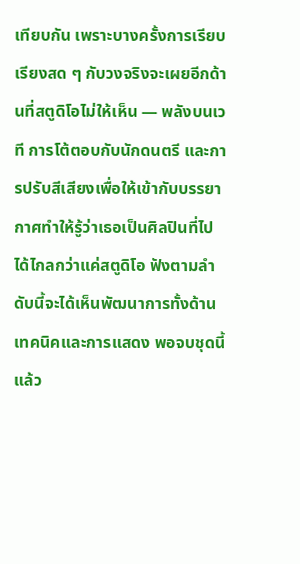เทียบกัน เพราะบางครั้งการเรียบเรียงสด ๆ กับวงจริงจะเผยอีกด้านที่สตูดิโอไม่ให้เห็น — พลังบนเวที การโต้ตอบกับนักดนตรี และการปรับสีเสียงเพื่อให้เข้ากับบรรยากาศทำให้รู้ว่าเธอเป็นศิลปินที่ไปได้ไกลกว่าแค่สตูดิโอ ฟังตามลำดับนี้จะได้เห็นพัฒนาการทั้งด้านเทคนิคและการแสดง พอจบชุดนี้แล้ว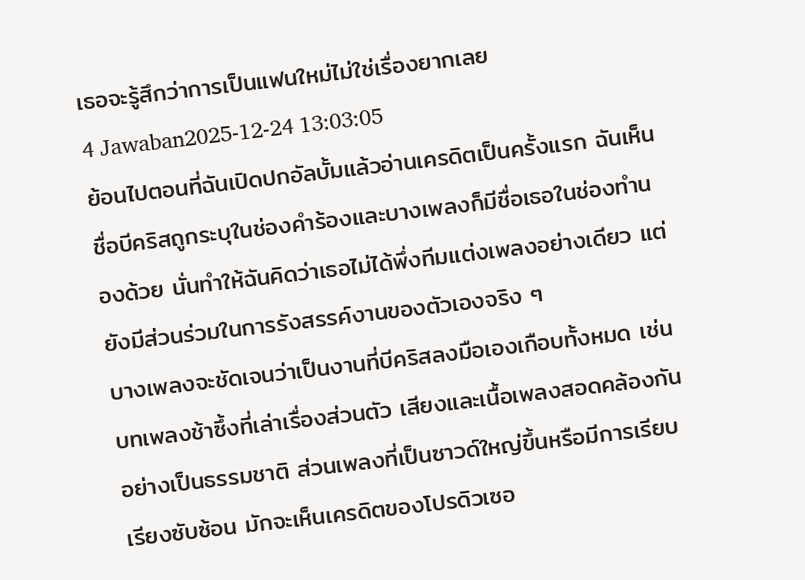เธอจะรู้สึกว่าการเป็นแฟนใหม่ไม่ใช่เรื่องยากเลย
4 Jawaban2025-12-24 13:03:05
ย้อนไปตอนที่ฉันเปิดปกอัลบั้มแล้วอ่านเครดิตเป็นครั้งแรก ฉันเห็นชื่อบีคริสถูกระบุในช่องคำร้องและบางเพลงก็มีชื่อเธอในช่องทำนองด้วย นั่นทำให้ฉันคิดว่าเธอไม่ได้พึ่งทีมแต่งเพลงอย่างเดียว แต่ยังมีส่วนร่วมในการรังสรรค์งานของตัวเองจริง ๆ
บางเพลงจะชัดเจนว่าเป็นงานที่บีคริสลงมือเองเกือบทั้งหมด เช่นบทเพลงช้าซึ้งที่เล่าเรื่องส่วนตัว เสียงและเนื้อเพลงสอดคล้องกันอย่างเป็นธรรมชาติ ส่วนเพลงที่เป็นซาวด์ใหญ่ขึ้นหรือมีการเรียบเรียงซับซ้อน มักจะเห็นเครดิตของโปรดิวเซอ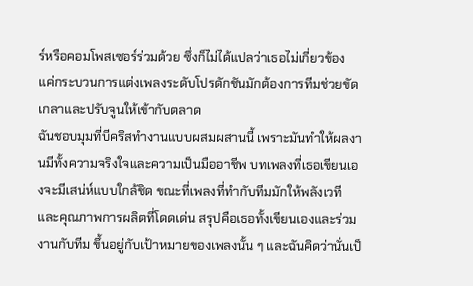ร์หรือคอมโพสเซอร์ร่วมด้วย ซึ่งก็ไม่ได้แปลว่าเธอไม่เกี่ยวข้อง แค่กระบวนการแต่งเพลงระดับโปรดักชันมักต้องการทีมช่วยขัดเกลาและปรับจูนให้เข้ากับตลาด
ฉันชอบมุมที่บีคริสทำงานแบบผสมผสานนี้ เพราะมันทำให้ผลงานมีทั้งความจริงใจและความเป็นมืออาชีพ บทเพลงที่เธอเขียนเองจะมีเสน่ห์แบบใกล้ชิด ขณะที่เพลงที่ทำกับทีมมักให้พลังเวทีและคุณภาพการผลิตที่โดดเด่น สรุปคือเธอทั้งเขียนเองและร่วมงานกับทีม ขึ้นอยู่กับเป้าหมายของเพลงนั้น ๆ และฉันคิดว่านั่นเป็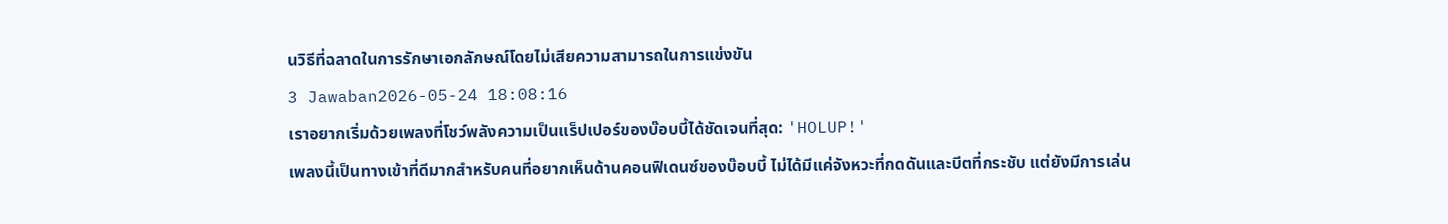นวิธีที่ฉลาดในการรักษาเอกลักษณ์โดยไม่เสียความสามารถในการแข่งขัน
3 Jawaban2026-05-24 18:08:16
เราอยากเริ่มด้วยเพลงที่โชว์พลังความเป็นแร็ปเปอร์ของบ๊อบบี้ได้ชัดเจนที่สุด: 'HOLUP!'
เพลงนี้เป็นทางเข้าที่ดีมากสำหรับคนที่อยากเห็นด้านคอนฟิเดนซ์ของบ๊อบบี้ ไม่ได้มีแค่จังหวะที่กดดันและบีตที่กระชับ แต่ยังมีการเล่น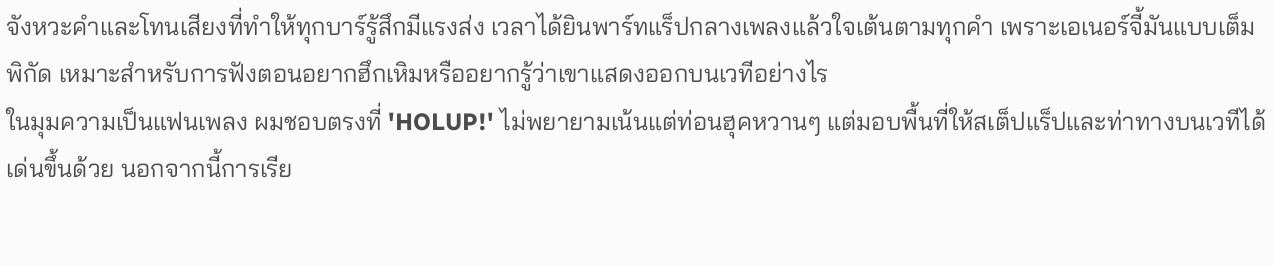จังหวะคำและโทนเสียงที่ทำให้ทุกบาร์รู้สึกมีแรงส่ง เวลาได้ยินพาร์ทแร็ปกลางเพลงแล้วใจเต้นตามทุกคำ เพราะเอเนอร์จี้มันแบบเต็มพิกัด เหมาะสำหรับการฟังตอนอยากฮึกเหิมหรืออยากรู้ว่าเขาแสดงออกบนเวทีอย่างไร
ในมุมความเป็นแฟนเพลง ผมชอบตรงที่ 'HOLUP!' ไม่พยายามเน้นแต่ท่อนฮุคหวานๆ แต่มอบพื้นที่ให้สเต็ปแร็ปและท่าทางบนเวทีได้เด่นขึ้นด้วย นอกจากนี้การเรีย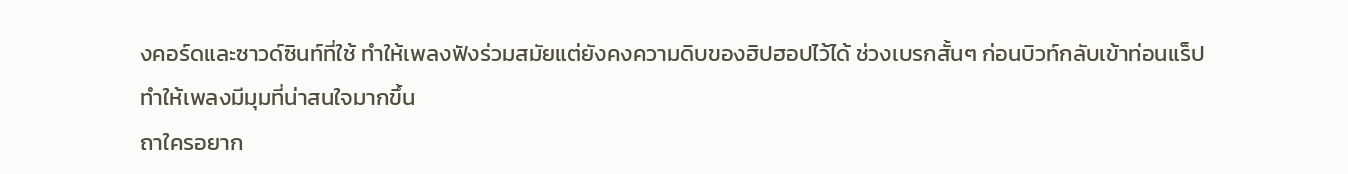งคอร์ดและซาวด์ซินท์ที่ใช้ ทำให้เพลงฟังร่วมสมัยแต่ยังคงความดิบของฮิปฮอปไว้ได้ ช่วงเบรกสั้นๆ ก่อนบิวท์กลับเข้าท่อนแร็ปทำให้เพลงมีมุมที่น่าสนใจมากขึ้น
ถาใครอยาก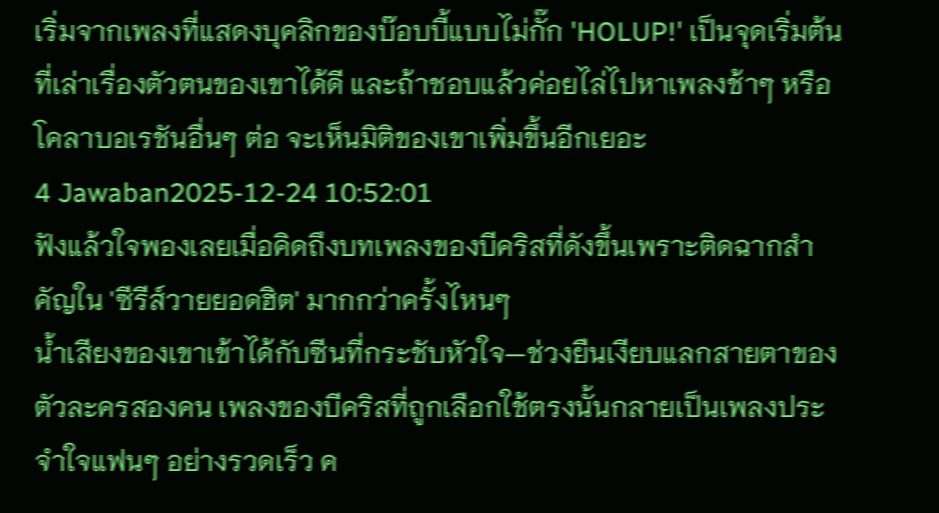เริ่มจากเพลงที่แสดงบุคลิกของบ๊อบบี้แบบไม่กั๊ก 'HOLUP!' เป็นจุดเริ่มต้นที่เล่าเรื่องตัวตนของเขาได้ดี และถ้าชอบแล้วค่อยไล่ไปหาเพลงช้าๆ หรือโคลาบอเรชันอื่นๆ ต่อ จะเห็นมิติของเขาเพิ่มขึ้นอีกเยอะ
4 Jawaban2025-12-24 10:52:01
ฟังแล้วใจพองเลยเมื่อคิดถึงบทเพลงของบีคริสที่ดังขึ้นเพราะติดฉากสำคัญใน 'ซีรีส์วายยอดฮิต' มากกว่าครั้งไหนๆ
น้ำเสียงของเขาเข้าได้กับซีนที่กระชับหัวใจ—ช่วงยืนเงียบแลกสายตาของตัวละครสองคน เพลงของบีคริสที่ถูกเลือกใช้ตรงนั้นกลายเป็นเพลงประจำใจแฟนๆ อย่างรวดเร็ว ค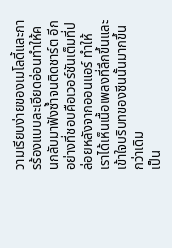วามเรียบง่ายของเมโลดี้และการร้องแบบละเอียดอ่อนทำให้คนกลับมาฟังซ้ำจนติดชาร์ต อีกอย่างที่ชอบคือเวอร์ชันเต็มที่ปล่อยหลังจากออนแอร์ ทำให้เราได้เห็นเนื้อเพลงที่ลึกขึ้นและเข้าใจบริบทของซีนนั้นมากขึ้นกว่าเดิม
เป็น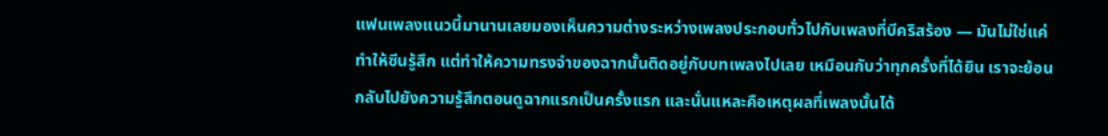แฟนเพลงแนวนี้มานานเลยมองเห็นความต่างระหว่างเพลงประกอบทั่วไปกับเพลงที่บีคริสร้อง — มันไม่ใช่แค่ทำให้ซีนรู้สึก แต่ทำให้ความทรงจำของฉากนั้นติดอยู่กับบทเพลงไปเลย เหมือนกับว่าทุกครั้งที่ได้ยิน เราจะย้อนกลับไปยังความรู้สึกตอนดูฉากแรกเป็นครั้งแรก และนั่นแหละคือเหตุผลที่เพลงนั้นได้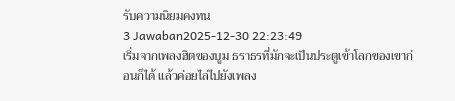รับความนิยมคงทน
3 Jawaban2025-12-30 22:23:49
เริ่มจากเพลงฮิตของบูม ธราธรที่มักจะเป็นประตูเข้าโลกของเขาก่อนก็ได้ แล้วค่อยไล่ไปยังเพลง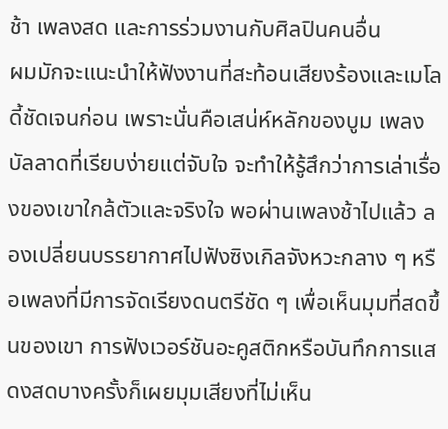ช้า เพลงสด และการร่วมงานกับศิลปินคนอื่น
ผมมักจะแนะนำให้ฟังงานที่สะท้อนเสียงร้องและเมโลดี้ชัดเจนก่อน เพราะนั่นคือเสน่ห์หลักของบูม เพลงบัลลาดที่เรียบง่ายแต่จับใจ จะทำให้รู้สึกว่าการเล่าเรื่องของเขาใกล้ตัวและจริงใจ พอผ่านเพลงช้าไปแล้ว ลองเปลี่ยนบรรยากาศไปฟังซิงเกิลจังหวะกลาง ๆ หรือเพลงที่มีการจัดเรียงดนตรีชัด ๆ เพื่อเห็นมุมที่สดขึ้นของเขา การฟังเวอร์ชันอะคูสติกหรือบันทึกการแสดงสดบางครั้งก็เผยมุมเสียงที่ไม่เห็น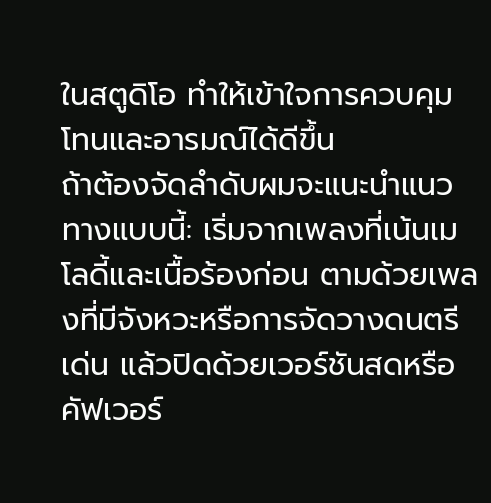ในสตูดิโอ ทำให้เข้าใจการควบคุมโทนและอารมณ์ได้ดีขึ้น
ถ้าต้องจัดลำดับผมจะแนะนำแนวทางแบบนี้: เริ่มจากเพลงที่เน้นเมโลดี้และเนื้อร้องก่อน ตามด้วยเพลงที่มีจังหวะหรือการจัดวางดนตรีเด่น แล้วปิดด้วยเวอร์ชันสดหรือคัฟเวอร์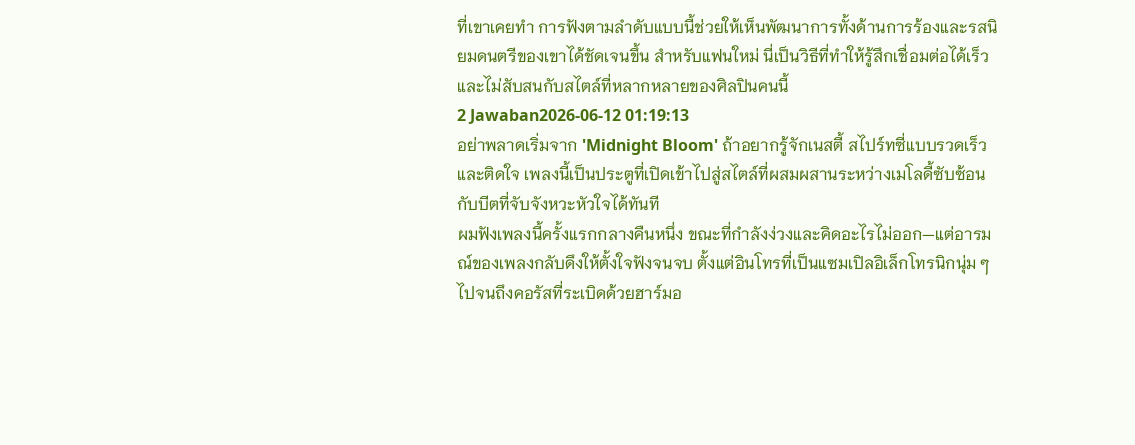ที่เขาเคยทำ การฟังตามลำดับแบบนี้ช่วยให้เห็นพัฒนาการทั้งด้านการร้องและรสนิยมดนตรีของเขาได้ชัดเจนขึ้น สำหรับแฟนใหม่ นี่เป็นวิธีที่ทำให้รู้สึกเชื่อมต่อได้เร็วและไม่สับสนกับสไตล์ที่หลากหลายของศิลปินคนนี้
2 Jawaban2026-06-12 01:19:13
อย่าพลาดเริ่มจาก 'Midnight Bloom' ถ้าอยากรู้จักเนสตี้ สไปร์ทซี่แบบรวดเร็วและติดใจ เพลงนี้เป็นประตูที่เปิดเข้าไปสู่สไตล์ที่ผสมผสานระหว่างเมโลดี้ซับซ้อนกับบีตที่จับจังหวะหัวใจได้ทันที
ผมฟังเพลงนี้ครั้งแรกกลางคืนหนึ่ง ขณะที่กำลังง่วงและคิดอะไรไม่ออก—แต่อารมณ์ของเพลงกลับดึงให้ตั้งใจฟังจนจบ ตั้งแต่อินโทรที่เป็นแซมเปิลอิเล็กโทรนิกนุ่ม ๆ ไปจนถึงคอรัสที่ระเบิดด้วยฮาร์มอ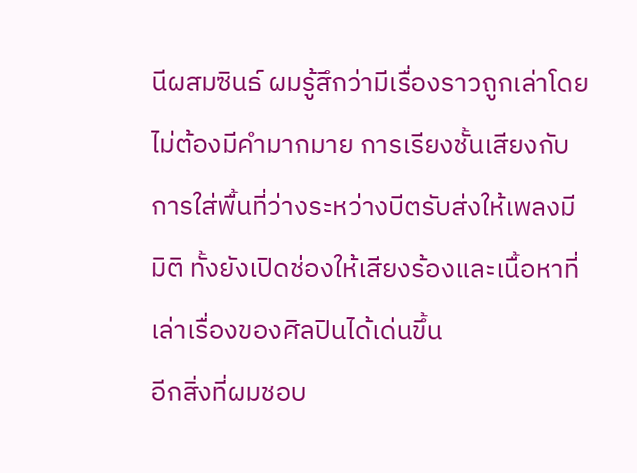นีผสมซินธ์ ผมรู้สึกว่ามีเรื่องราวถูกเล่าโดยไม่ต้องมีคำมากมาย การเรียงชั้นเสียงกับการใส่พื้นที่ว่างระหว่างบีตรับส่งให้เพลงมีมิติ ทั้งยังเปิดช่องให้เสียงร้องและเนื้อหาที่เล่าเรื่องของศิลปินได้เด่นขึ้น
อีกสิ่งที่ผมชอบ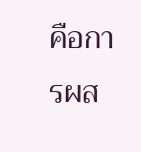คือการผส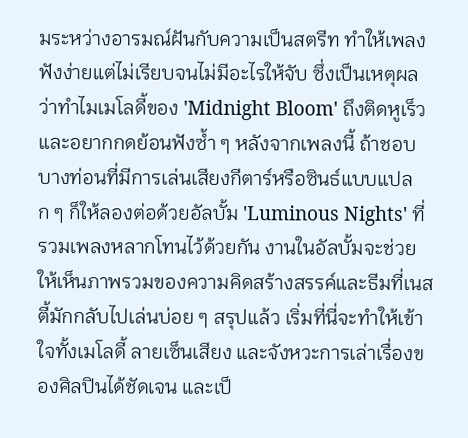มระหว่างอารมณ์ฝันกับความเป็นสตรีท ทำให้เพลงฟังง่ายแต่ไม่เรียบจนไม่มีอะไรให้จับ ซึ่งเป็นเหตุผลว่าทำไมเมโลดี้ของ 'Midnight Bloom' ถึงติดหูเร็วและอยากกดย้อนฟังซ้ำ ๆ หลังจากเพลงนี้ ถ้าชอบบางท่อนที่มีการเล่นเสียงกีตาร์หรือซินธ์แบบแปลก ๆ ก็ให้ลองต่อด้วยอัลบั้ม 'Luminous Nights' ที่รวมเพลงหลากโทนไว้ด้วยกัน งานในอัลบั้มจะช่วยให้เห็นภาพรวมของความคิดสร้างสรรค์และธีมที่เนสตี้มักกลับไปเล่นบ่อย ๆ สรุปแล้ว เริ่มที่นี่จะทำให้เข้าใจทั้งเมโลดี้ ลายเซ็นเสียง และจังหวะการเล่าเรื่องของศิลปินได้ชัดเจน และเป็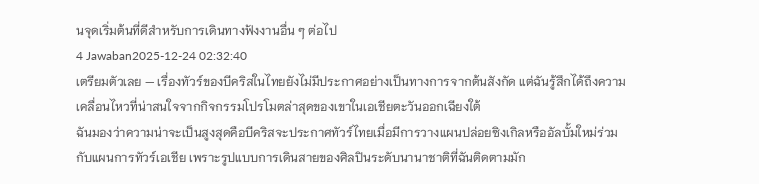นจุดเริ่มต้นที่ดีสำหรับการเดินทางฟังงานอื่น ๆ ต่อไป
4 Jawaban2025-12-24 02:32:40
เตรียมตัวเลย — เรื่องทัวร์ของบีคริสในไทยยังไม่มีประกาศอย่างเป็นทางการจากต้นสังกัด แต่ฉันรู้สึกได้ถึงความเคลื่อนไหวที่น่าสนใจจากกิจกรรมโปรโมตล่าสุดของเขาในเอเชียตะวันออกเฉียงใต้
ฉันมองว่าความน่าจะเป็นสูงสุดคือบีคริสจะประกาศทัวร์ไทยเมื่อมีการวางแผนปล่อยซิงเกิลหรืออัลบั้มใหม่ร่วมกับแผนการทัวร์เอเชีย เพราะรูปแบบการเดินสายของศิลปินระดับนานาชาติที่ฉันติดตามมัก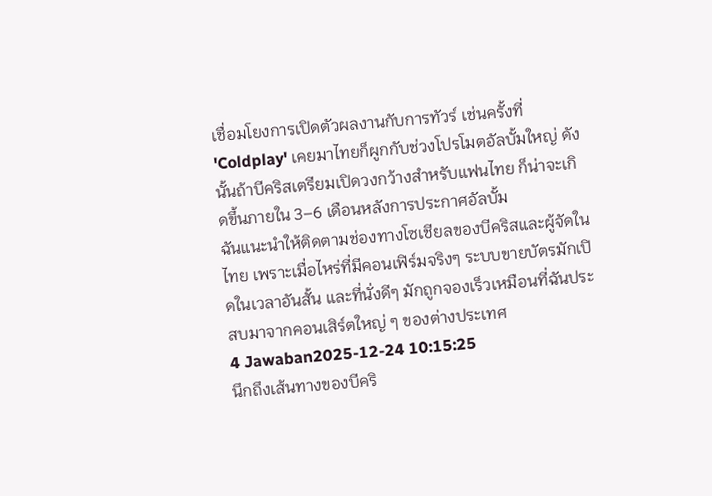เชื่อมโยงการเปิดตัวผลงานกับการทัวร์ เช่นครั้งที่ 'Coldplay' เคยมาไทยก็ผูกกับช่วงโปรโมตอัลบั้มใหญ่ ดังนั้นถ้าบีคริสเตรียมเปิดวงกว้างสำหรับแฟนไทย ก็น่าจะเกิดขึ้นภายใน 3–6 เดือนหลังการประกาศอัลบั้ม
ฉันแนะนำให้ติดตามช่องทางโซเชียลของบีคริสและผู้จัดในไทย เพราะเมื่อไหร่ที่มีคอนเฟิร์มจริงๆ ระบบขายบัตรมักเปิดในเวลาอันสั้น และที่นั่งดีๆ มักถูกจองเร็วเหมือนที่ฉันประสบมาจากคอนเสิร์ตใหญ่ ๆ ของต่างประเทศ
4 Jawaban2025-12-24 10:15:25
นึกถึงเส้นทางของบีคริ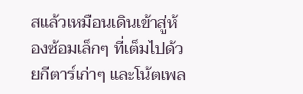สแล้วเหมือนเดินเข้าสู่ห้องซ้อมเล็กๆ ที่เต็มไปด้วยกีตาร์เก่าๆ และโน้ตเพล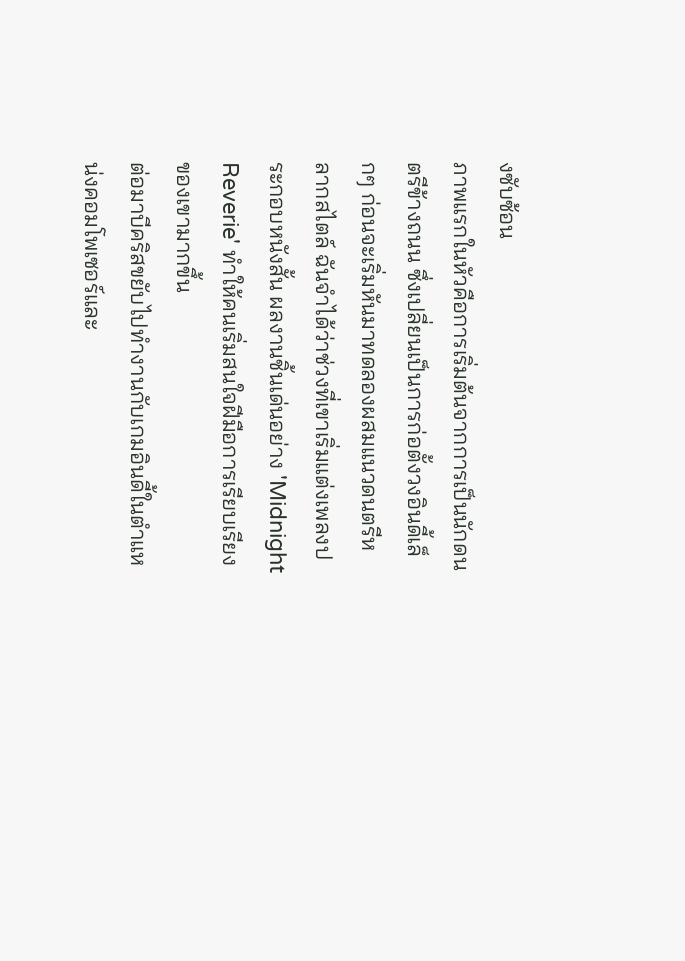งซับซ้อน
ภาพแรกในหัวคือการเริ่มต้นจากการเป็นนักดนตรีข้างถนน ซึ่งเปลี่ยนเป็นการก่อตั้งวงอินดี้เล็กๆ ก่อนจะเริ่มหันมาทดลองผสมแนวดนตรีหลากสไตล์ ฉันจำได้ว่าช่วงที่เขาเริ่มแต่งเพลงประกอบหนังสั้น ผลงานชิ้นเด่นอย่าง 'Midnight Reverie' ทำให้คนเริ่มสนใจฝีมือการเรียบเรียงของเขามากขึ้น
ต่อมาบีคริสขยับไปทำงานกับเกมอินดี้ในตำแหน่งคอมโพเซอร์และ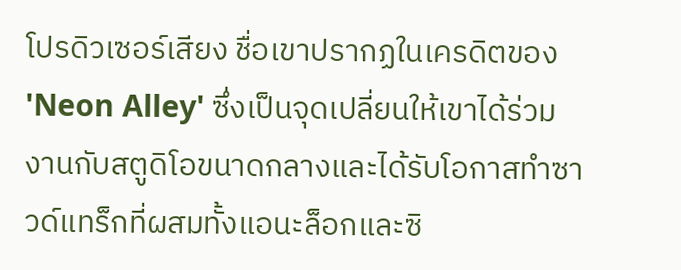โปรดิวเซอร์เสียง ชื่อเขาปรากฏในเครดิตของ 'Neon Alley' ซึ่งเป็นจุดเปลี่ยนให้เขาได้ร่วมงานกับสตูดิโอขนาดกลางและได้รับโอกาสทำซาวด์แทร็กที่ผสมทั้งแอนะล็อกและซิ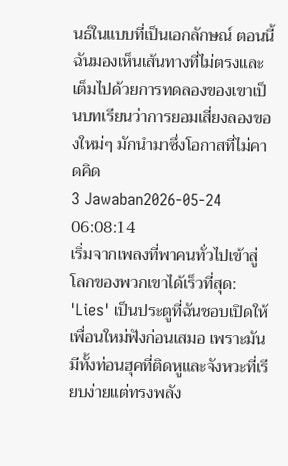นธ์ในแบบที่เป็นเอกลักษณ์ ตอนนี้ฉันมองเห็นเส้นทางที่ไม่ตรงและเต็มไปด้วยการทดลองของเขาเป็นบทเรียนว่าการยอมเสี่ยงลองของใหม่ๆ มักนำมาซึ่งโอกาสที่ไม่คาดคิด
3 Jawaban2026-05-24 06:08:14
เริ่มจากเพลงที่พาคนทั่วไปเข้าสู่โลกของพวกเขาได้เร็วที่สุด: 'Lies' เป็นประตูที่ฉันชอบเปิดให้เพื่อนใหม่ฟังก่อนเสมอ เพราะมันมีทั้งท่อนฮุคที่ติดหูและจังหวะที่เรียบง่ายแต่ทรงพลัง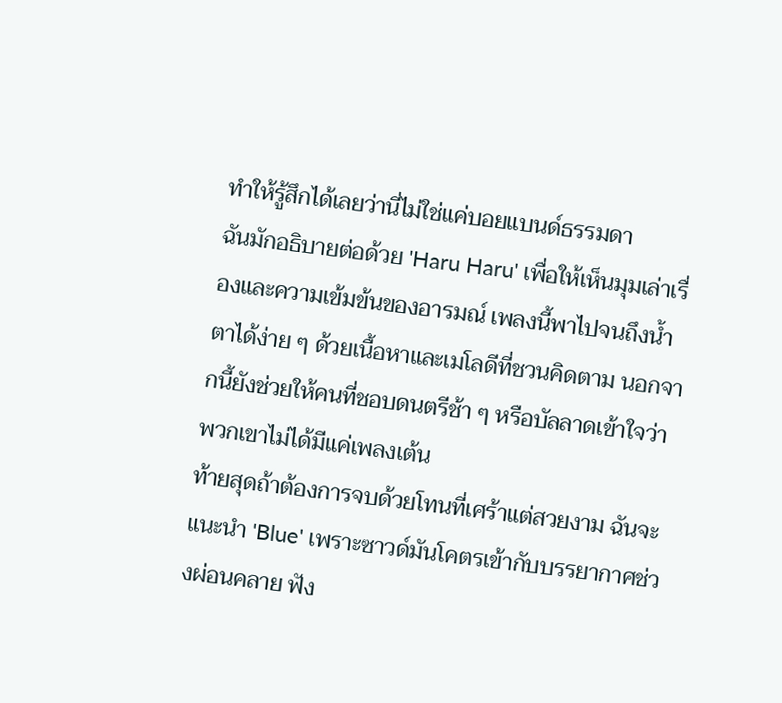ทำให้รู้สึกได้เลยว่านี่ไม่ใช่แค่บอยแบนด์ธรรมดา
ฉันมักอธิบายต่อด้วย 'Haru Haru' เพื่อให้เห็นมุมเล่าเรื่องและความเข้มข้นของอารมณ์ เพลงนี้พาไปจนถึงน้ำตาได้ง่าย ๆ ด้วยเนื้อหาและเมโลดีที่ชวนคิดตาม นอกจากนี้ยังช่วยให้คนที่ชอบดนตรีช้า ๆ หรือบัลลาดเข้าใจว่าพวกเขาไม่ได้มีแค่เพลงเต้น
ท้ายสุดถ้าต้องการจบด้วยโทนที่เศร้าแต่สวยงาม ฉันจะแนะนำ 'Blue' เพราะซาวด์มันโคตรเข้ากับบรรยากาศช่วงผ่อนคลาย ฟัง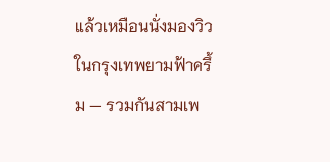แล้วเหมือนนั่งมองวิวในกรุงเทพยามฟ้าครึ้ม — รวมกันสามเพ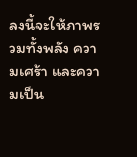ลงนี้จะให้ภาพรวมทั้งพลัง ความเศร้า และความเป็น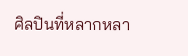ศิลปินที่หลากหลา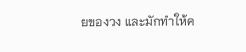ยของวง และมักทำให้ค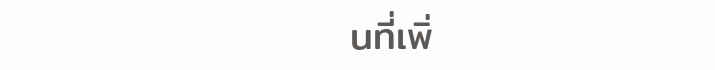นที่เพิ่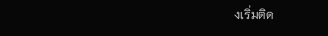งเริ่มติด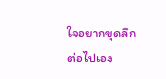ใจอยากขุดลึกต่อไปเอง